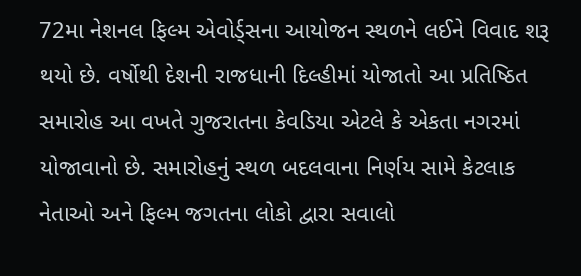72મા નેશનલ ફિલ્મ એવોર્ડ્સના આયોજન સ્થળને લઈને વિવાદ શરૂ થયો છે. વર્ષોથી દેશની રાજધાની દિલ્હીમાં યોજાતો આ પ્રતિષ્ઠિત સમારોહ આ વખતે ગુજરાતના કેવડિયા એટલે કે એકતા નગરમાં યોજાવાનો છે. સમારોહનું સ્થળ બદલવાના નિર્ણય સામે કેટલાક નેતાઓ અને ફિલ્મ જગતના લોકો દ્વારા સવાલો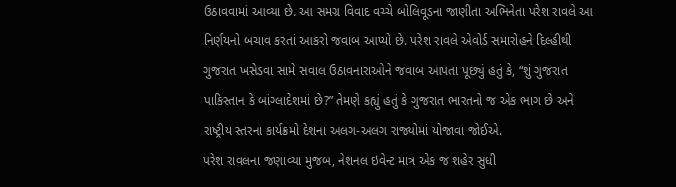ઉઠાવવામાં આવ્યા છે. આ સમગ્ર વિવાદ વચ્ચે બોલિવૂડના જાણીતા અભિનેતા પરેશ રાવલે આ નિર્ણયનો બચાવ કરતાં આકરો જવાબ આપ્યો છે. પરેશ રાવલે એવોર્ડ સમારોહને દિલ્હીથી ગુજરાત ખસેડવા સામે સવાલ ઉઠાવનારાઓને જવાબ આપતા પૂછ્યું હતું કે, “શું ગુજરાત પાકિસ્તાન કે બાંગ્લાદેશમાં છે?” તેમણે કહ્યું હતું કે ગુજરાત ભારતનો જ એક ભાગ છે અને રાષ્ટ્રીય સ્તરના કાર્યક્રમો દેશના અલગ-અલગ રાજ્યોમાં યોજાવા જોઈએ.
પરેશ રાવલના જણાવ્યા મુજબ, નેશનલ ઇવેન્ટ માત્ર એક જ શહેર સુધી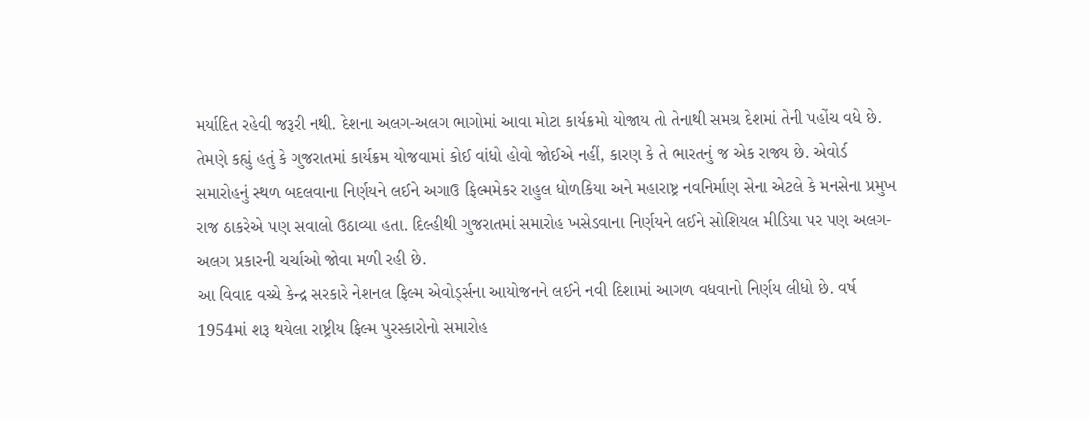મર્યાદિત રહેવી જરૂરી નથી. દેશના અલગ-અલગ ભાગોમાં આવા મોટા કાર્યક્રમો યોજાય તો તેનાથી સમગ્ર દેશમાં તેની પહોંચ વધે છે. તેમણે કહ્યું હતું કે ગુજરાતમાં કાર્યક્રમ યોજવામાં કોઈ વાંધો હોવો જોઈએ નહીં, કારણ કે તે ભારતનું જ એક રાજ્ય છે. એવોર્ડ સમારોહનું સ્થળ બદલવાના નિર્ણયને લઈને અગાઉ ફિલ્મમેકર રાહુલ ધોળકિયા અને મહારાષ્ટ્ર નવનિર્માણ સેના એટલે કે મનસેના પ્રમુખ રાજ ઠાકરેએ પણ સવાલો ઉઠાવ્યા હતા. દિલ્હીથી ગુજરાતમાં સમારોહ ખસેડવાના નિર્ણયને લઈને સોશિયલ મીડિયા પર પણ અલગ-અલગ પ્રકારની ચર્ચાઓ જોવા મળી રહી છે.
આ વિવાદ વચ્ચે કેન્દ્ર સરકારે નેશનલ ફિલ્મ એવોર્ડ્સના આયોજનને લઈને નવી દિશામાં આગળ વધવાનો નિર્ણય લીધો છે. વર્ષ 1954માં શરૂ થયેલા રાષ્ટ્રીય ફિલ્મ પુરસ્કારોનો સમારોહ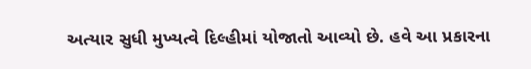અત્યાર સુધી મુખ્યત્વે દિલ્હીમાં યોજાતો આવ્યો છે. હવે આ પ્રકારના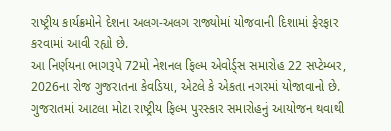રાષ્ટ્રીય કાર્યક્રમોને દેશના અલગ-અલગ રાજ્યોમાં યોજવાની દિશામાં ફેરફાર કરવામાં આવી રહ્યો છે.
આ નિર્ણયના ભાગરૂપે 72મો નેશનલ ફિલ્મ એવોર્ડ્સ સમારોહ 22 સપ્ટેમ્બર, 2026ના રોજ ગુજરાતના કેવડિયા, એટલે કે એકતા નગરમાં યોજાવાનો છે. ગુજરાતમાં આટલા મોટા રાષ્ટ્રીય ફિલ્મ પુરસ્કાર સમારોહનું આયોજન થવાથી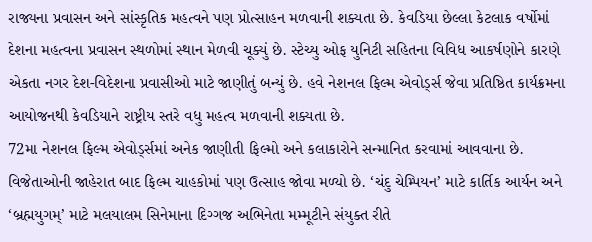રાજ્યના પ્રવાસન અને સાંસ્કૃતિક મહત્વને પણ પ્રોત્સાહન મળવાની શક્યતા છે. કેવડિયા છેલ્લા કેટલાક વર્ષોમાં દેશના મહત્વના પ્રવાસન સ્થળોમાં સ્થાન મેળવી ચૂક્યું છે. સ્ટેચ્યુ ઓફ યુનિટી સહિતના વિવિધ આકર્ષણોને કારણે એકતા નગર દેશ-વિદેશના પ્રવાસીઓ માટે જાણીતું બન્યું છે. હવે નેશનલ ફિલ્મ એવોર્ડ્સ જેવા પ્રતિષ્ઠિત કાર્યક્રમના આયોજનથી કેવડિયાને રાષ્ટ્રીય સ્તરે વધુ મહત્વ મળવાની શક્યતા છે.
72મા નેશનલ ફિલ્મ એવોર્ડ્સમાં અનેક જાણીતી ફિલ્મો અને કલાકારોને સન્માનિત કરવામાં આવવાના છે. વિજેતાઓની જાહેરાત બાદ ફિલ્મ ચાહકોમાં પણ ઉત્સાહ જોવા મળ્યો છે. ‘ચંદુ ચેમ્પિયન’ માટે કાર્તિક આર્યન અને ‘બ્રહ્મયુગમ્’ માટે મલયાલમ સિનેમાના દિગ્ગજ અભિનેતા મમ્મૂટીને સંયુક્ત રીતે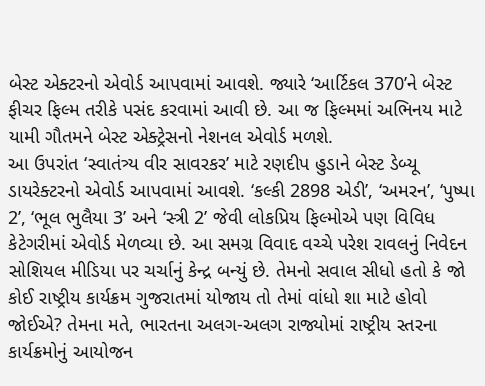બેસ્ટ એક્ટરનો એવોર્ડ આપવામાં આવશે. જ્યારે ‘આર્ટિકલ 370’ને બેસ્ટ ફીચર ફિલ્મ તરીકે પસંદ કરવામાં આવી છે. આ જ ફિલ્મમાં અભિનય માટે યામી ગૌતમને બેસ્ટ એક્ટ્રેસનો નેશનલ એવોર્ડ મળશે.
આ ઉપરાંત ‘સ્વાતંત્ર્ય વીર સાવરકર’ માટે રણદીપ હુડાને બેસ્ટ ડેબ્યૂ ડાયરેક્ટરનો એવોર્ડ આપવામાં આવશે. ‘કલ્કી 2898 એડી’, ‘અમરન’, ‘પુષ્પા 2’, ‘ભૂલ ભુલૈયા 3’ અને ‘સ્ત્રી 2’ જેવી લોકપ્રિય ફિલ્મોએ પણ વિવિધ કેટેગરીમાં એવોર્ડ મેળવ્યા છે. આ સમગ્ર વિવાદ વચ્ચે પરેશ રાવલનું નિવેદન સોશિયલ મીડિયા પર ચર્ચાનું કેન્દ્ર બન્યું છે. તેમનો સવાલ સીધો હતો કે જો કોઈ રાષ્ટ્રીય કાર્યક્રમ ગુજરાતમાં યોજાય તો તેમાં વાંધો શા માટે હોવો જોઈએ? તેમના મતે, ભારતના અલગ-અલગ રાજ્યોમાં રાષ્ટ્રીય સ્તરના કાર્યક્રમોનું આયોજન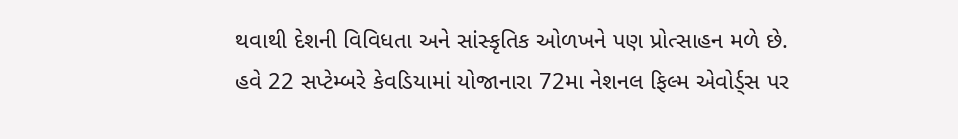થવાથી દેશની વિવિધતા અને સાંસ્કૃતિક ઓળખને પણ પ્રોત્સાહન મળે છે.
હવે 22 સપ્ટેમ્બરે કેવડિયામાં યોજાનારા 72મા નેશનલ ફિલ્મ એવોર્ડ્સ પર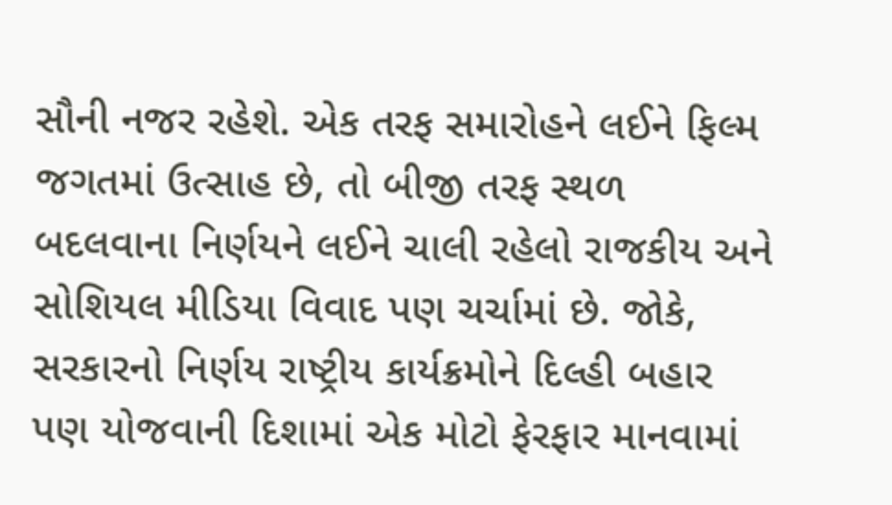સૌની નજર રહેશે. એક તરફ સમારોહને લઈને ફિલ્મ જગતમાં ઉત્સાહ છે, તો બીજી તરફ સ્થળ બદલવાના નિર્ણયને લઈને ચાલી રહેલો રાજકીય અને સોશિયલ મીડિયા વિવાદ પણ ચર્ચામાં છે. જોકે, સરકારનો નિર્ણય રાષ્ટ્રીય કાર્યક્રમોને દિલ્હી બહાર પણ યોજવાની દિશામાં એક મોટો ફેરફાર માનવામાં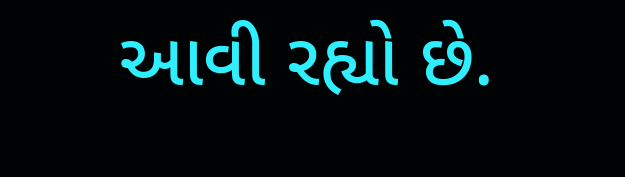આવી રહ્યો છે.